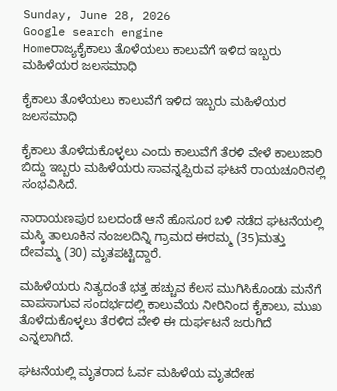Sunday, June 28, 2026
Google search engine
Homeರಾಜ್ಯಕೈಕಾಲು ತೊಳೆಯಲು ಕಾಲುವೆಗೆ ಇಳಿದ ಇಬ್ಬರು ಮಹಿಳೆಯರ ಜಲಸಮಾಧಿ

ಕೈಕಾಲು ತೊಳೆಯಲು ಕಾಲುವೆಗೆ ಇಳಿದ ಇಬ್ಬರು ಮಹಿಳೆಯರ ಜಲಸಮಾಧಿ

ಕೈಕಾಲು ತೊಳೆದುಕೊಳ್ಳಲು ಎಂದು ಕಾಲುವೆಗೆ ತೆರಳಿ ವೇಳೆ ಕಾಲುಜಾರಿ ಬಿದ್ದು ಇಬ್ಬರು ಮಹಿಳೆಯರು ಸಾವನ್ನಪ್ಪಿರುವ ಘಟನೆ ರಾಯಚೂರಿನಲ್ಲಿ ಸಂಭವಿಸಿದೆ.

ನಾರಾಯಣಪುರ ಬಲದಂಡೆ ಆನೆ ಹೊಸೂರ ಬಳಿ ನಡೆದ ಘಟನೆಯಲ್ಲಿ ಮಸ್ಕಿ ತಾಲೂಕಿನ ನಂಜಲದಿನ್ನಿ ಗ್ರಾಮದ ಈರಮ್ಮ (35)ಮತ್ತು ದೇವಮ್ಮ (30) ಮೃತಪಟ್ಟಿದ್ದಾರೆ.

ಮಹಿಳೆಯರು ನಿತ್ಯದಂತೆ ಭತ್ತ ಹಚ್ಚುವ ಕೆಲಸ ಮುಗಿಸಿಕೊಂಡು ಮನೆಗೆ ವಾಪಸಾಗುವ ಸಂದರ್ಭದಲ್ಲಿ ಕಾಲುವೆಯ ನೀರಿನಿಂದ ಕೈಕಾಲು, ಮುಖ ತೊಳೆದುಕೊಳ್ಳಲು ತೆರಳಿದ ವೇಳಿ ಈ ದುರ್ಘಟನೆ ಜರುಗಿದೆ ಎನ್ನಲಾಗಿದೆ.

ಘಟನೆಯಲ್ಲಿ ಮೃತರಾದ ಓರ್ವ ಮಹಿಳೆಯ ಮೃತದೇಹ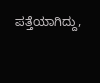ಪತ್ತೆಯಾಗಿದ್ದು,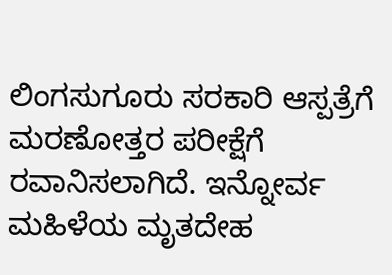ಲಿಂಗಸುಗೂರು ಸರಕಾರಿ ಆಸ್ಪತ್ರೆಗೆ ಮರಣೋತ್ತರ ಪರೀಕ್ಷೆಗೆ ರವಾನಿಸಲಾಗಿದೆ. ಇನ್ನೋರ್ವ ಮಹಿಳೆಯ ಮೃತದೇಹ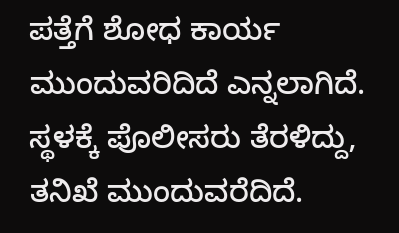ಪತ್ತೆಗೆ ಶೋಧ ಕಾರ್ಯ ಮುಂದುವರಿದಿದೆ ಎನ್ನಲಾಗಿದೆ. ಸ್ಥಳಕ್ಕೆ ಪೊಲೀಸರು ತೆರಳಿದ್ದು, ತನಿಖೆ ಮುಂದುವರೆದಿದೆ.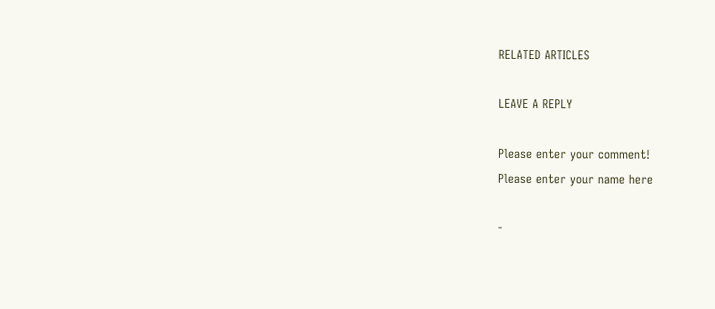RELATED ARTICLES

LEAVE A REPLY

Please enter your comment!
Please enter your name here

-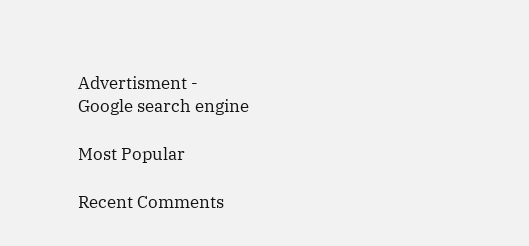Advertisment -
Google search engine

Most Popular

Recent Comments